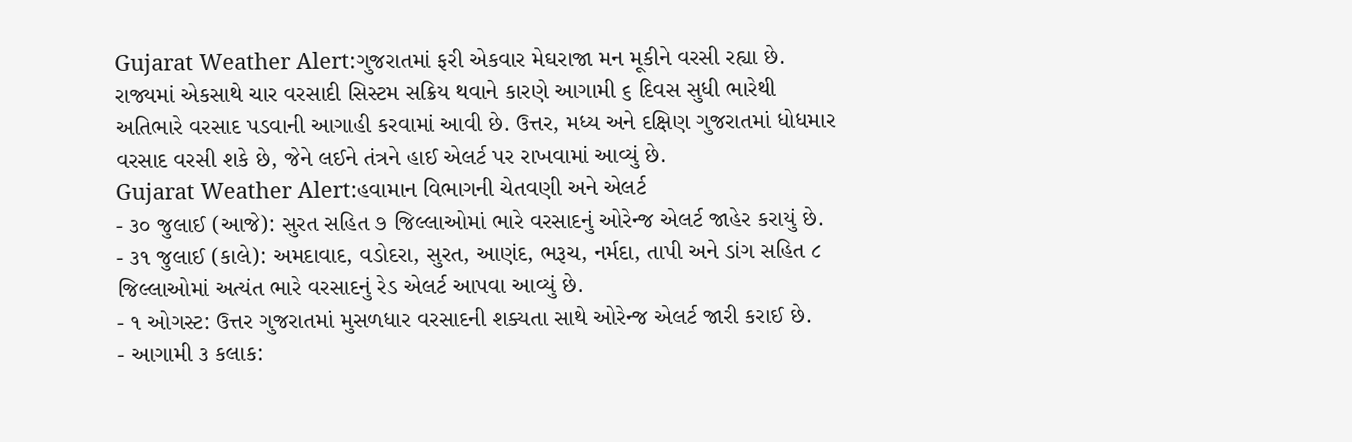Gujarat Weather Alert:ગુજરાતમાં ફરી એકવાર મેઘરાજા મન મૂકીને વરસી રહ્યા છે. રાજ્યમાં એકસાથે ચાર વરસાદી સિસ્ટમ સક્રિય થવાને કારણે આગામી ૬ દિવસ સુધી ભારેથી અતિભારે વરસાદ પડવાની આગાહી કરવામાં આવી છે. ઉત્તર, મધ્ય અને દક્ષિણ ગુજરાતમાં ધોધમાર વરસાદ વરસી શકે છે, જેને લઈને તંત્રને હાઈ એલર્ટ પર રાખવામાં આવ્યું છે.
Gujarat Weather Alert:હવામાન વિભાગની ચેતવણી અને એલર્ટ
- ૩૦ જુલાઈ (આજે): સુરત સહિત ૭ જિલ્લાઓમાં ભારે વરસાદનું ઓરેન્જ એલર્ટ જાહેર કરાયું છે.
- ૩૧ જુલાઈ (કાલે): અમદાવાદ, વડોદરા, સુરત, આણંદ, ભરૂચ, નર્મદા, તાપી અને ડાંગ સહિત ૮ જિલ્લાઓમાં અત્યંત ભારે વરસાદનું રેડ એલર્ટ આપવા આવ્યું છે.
- ૧ ઓગસ્ટ: ઉત્તર ગુજરાતમાં મુસળધાર વરસાદની શક્યતા સાથે ઓરેન્જ એલર્ટ જારી કરાઈ છે.
- આગામી ૩ કલાક: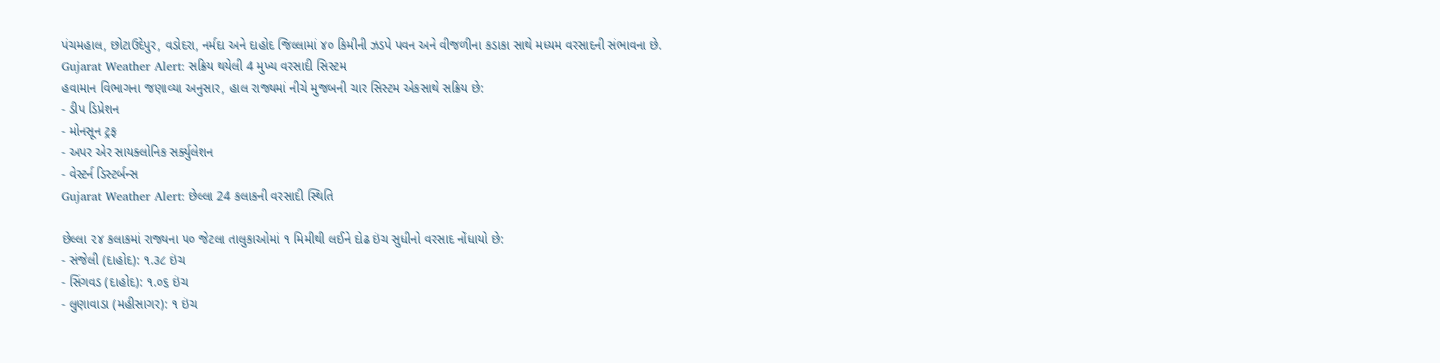પંચમહાલ, છોટાઉદેપુર, વડોદરા, નર્મદા અને દાહોદ જિલ્લામાં ૪૦ કિમીની ઝડપે પવન અને વીજળીના કડાકા સાથે મધ્યમ વરસાદની સંભાવના છે.
Gujarat Weather Alert: સક્રિય થયેલી 4 મુખ્ય વરસાદી સિસ્ટમ
હવામાન વિભાગના જણાવ્યા અનુસાર, હાલ રાજ્યમાં નીચે મુજબની ચાર સિસ્ટમ એકસાથે સક્રિય છે:
- ડીપ ડિપ્રેશન
- મોનસૂન ટ્રફ
- અપર એર સાયક્લોનિક સર્ક્યુલેશન
- વેસ્ટર્ન ડિસ્ટર્બન્સ
Gujarat Weather Alert: છેલ્લા 24 કલાકની વરસાદી સ્થિતિ

છેલ્લા ૨૪ કલાકમાં રાજ્યના ૫૦ જેટલા તાલુકાઓમાં ૧ મિમીથી લઈને દોઢ ઇંચ સુધીનો વરસાદ નોંધાયો છે:
- સંજેલી (દાહોદ): ૧.૩૮ ઇંચ
- સિંગવડ (દાહોદ): ૧.૦૬ ઇંચ
- લુણાવાડા (મહીસાગર): ૧ ઇંચ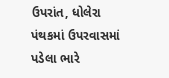ઉપરાંત, ધોલેરા પંથકમાં ઉપરવાસમાં પડેલા ભારે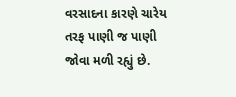વરસાદના કારણે ચારેય તરફ પાણી જ પાણી જોવા મળી રહ્યું છે.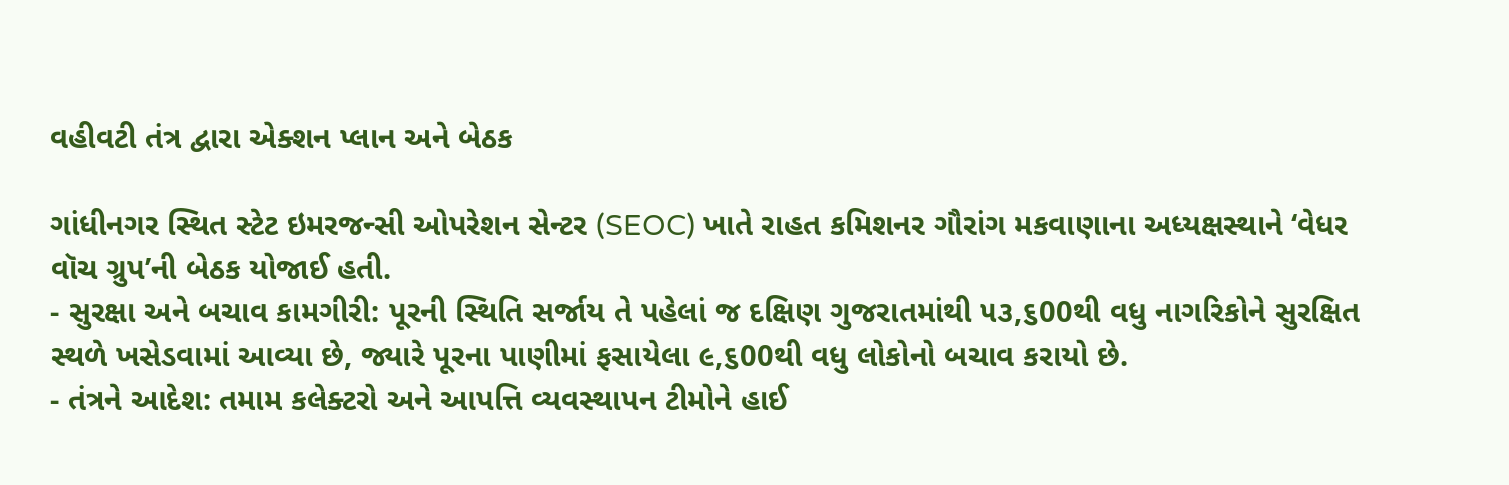વહીવટી તંત્ર દ્વારા એક્શન પ્લાન અને બેઠક

ગાંધીનગર સ્થિત સ્ટેટ ઇમરજન્સી ઓપરેશન સેન્ટર (SEOC) ખાતે રાહત કમિશનર ગૌરાંગ મકવાણાના અધ્યક્ષસ્થાને ‘વેધર વૉચ ગ્રુપ’ની બેઠક યોજાઈ હતી.
- સુરક્ષા અને બચાવ કામગીરી: પૂરની સ્થિતિ સર્જાય તે પહેલાં જ દક્ષિણ ગુજરાતમાંથી ૫૩,૬00થી વધુ નાગરિકોને સુરક્ષિત સ્થળે ખસેડવામાં આવ્યા છે, જ્યારે પૂરના પાણીમાં ફસાયેલા ૯,૬00થી વધુ લોકોનો બચાવ કરાયો છે.
- તંત્રને આદેશ: તમામ કલેક્ટરો અને આપત્તિ વ્યવસ્થાપન ટીમોને હાઈ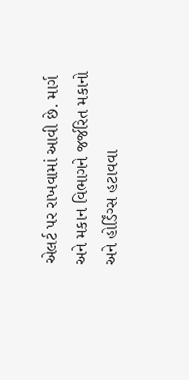એલર્ટ પર રાખવામાં આવી છે. માર્ગ અને મકાન વિભાગને જર્જરિત મકાનો અને હોર્ડિંગ્સ હટાવવા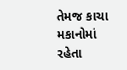તેમજ કાચા મકાનોમાં રહેતા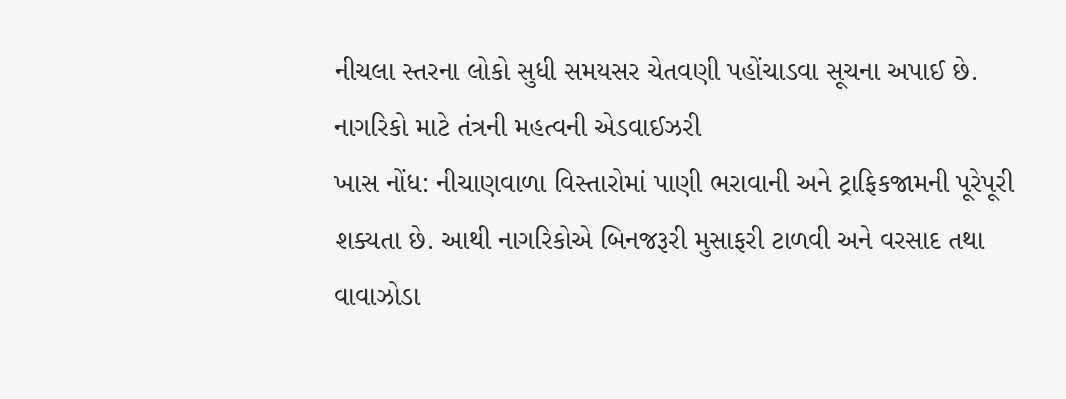નીચલા સ્તરના લોકો સુધી સમયસર ચેતવણી પહોંચાડવા સૂચના અપાઈ છે.
નાગરિકો માટે તંત્રની મહત્વની એડવાઈઝરી
ખાસ નોંધ: નીચાણવાળા વિસ્તારોમાં પાણી ભરાવાની અને ટ્રાફિકજામની પૂરેપૂરી શક્યતા છે. આથી નાગરિકોએ બિનજરૂરી મુસાફરી ટાળવી અને વરસાદ તથા વાવાઝોડા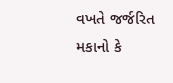વખતે જર્જરિત મકાનો કે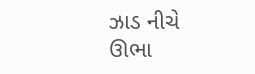ઝાડ નીચે ઊભા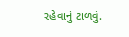રહેવાનું ટાળવું.